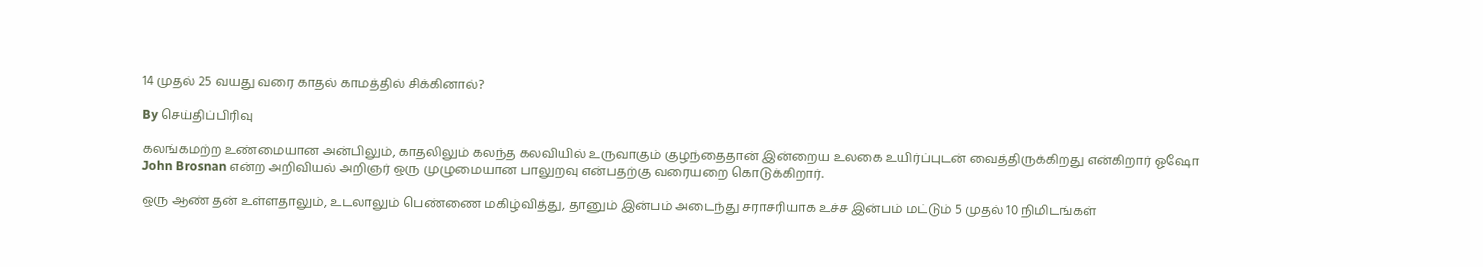14 முதல் 25 வயது வரை காதல் காமத்தில் சிக்கினால்?

By செய்திப்பிரிவு

கலங்கமற்ற உண்மையான அன்பிலும், காதலிலும் கலந்த கலவியில் உருவாகும் குழந்தைதான் இன்றைய உலகை உயிர்ப்புடன் வைத்திருக்கிறது என்கிறார் ஓஷோ
John Brosnan என்ற அறிவியல் அறிஞர் ஒரு முழுமையான பாலுறவு என்பதற்கு வரையறை கொடுக்கிறார்.

ஒரு ஆண் தன் உள்ளதாலும், உடலாலும் பெண்ணை மகிழ்வித்து, தானும் இன்பம் அடைந்து சராசரியாக உச்ச இன்பம் மட்டும் 5 முதல் 10 நிமிடங்கள்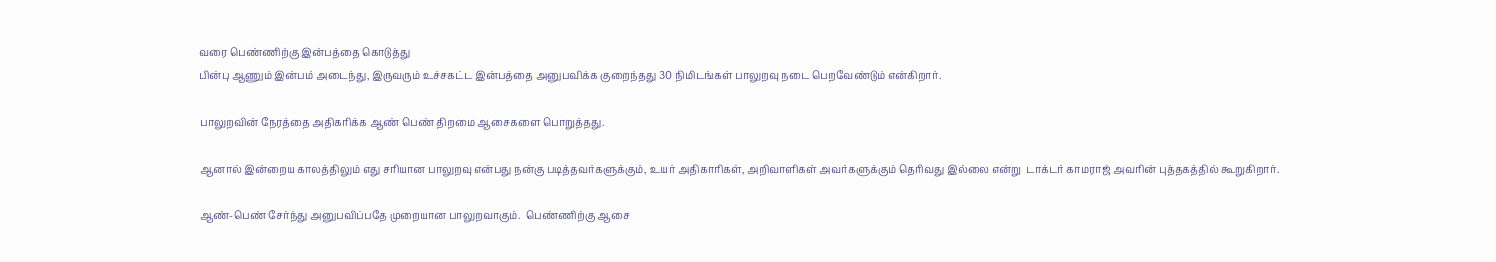வரை பெண்ணிற்கு இன்பத்தை கொடுத்து
பின்பு ஆணும் இன்பம் அடைந்து, இருவரும் உச்சகட்ட இன்பத்தை அனுபவிக்க குறைந்தது 30 நிமிடங்கள் பாலுறவு நடை பெறவேண்டும் என்கிறார்.

பாலுறவின் நேரத்தை அதிகரிக்க ஆண் பெண் திறமை ஆசைகளை பொறுத்தது.

ஆனால் இன்றைய காலத்திலும் எது சரியான பாலுறவு என்பது நன்கு படித்தவர்களுக்கும், உயர் அதிகாரிகள், அறிவாளிகள் அவர்களுக்கும் தெரிவது இல்லை என்று  டாக்டர் காமராஜ் அவரின் புத்தகத்தில் கூறுகிறார்.

ஆண்-பெண் சேர்ந்து அனுபவிப்பதே முறையான பாலுறவாகும்.  பெண்ணிற்கு ஆசை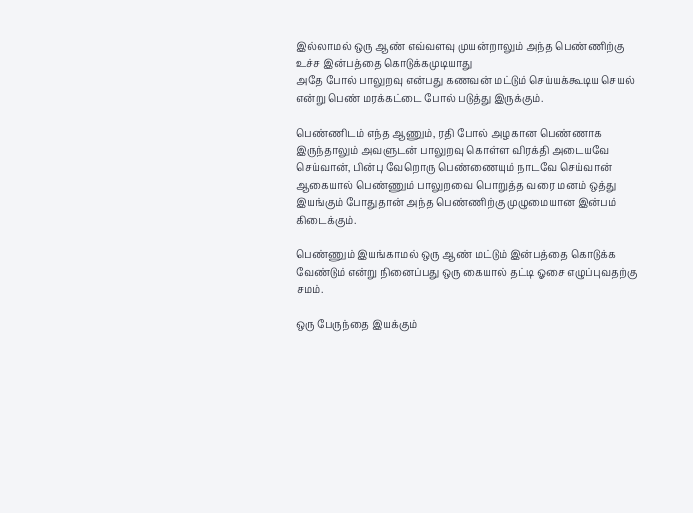இல்லாமல் ஒரு ஆண் எவ்வளவு முயன்றாலும் அந்த பெண்ணிற்கு உச்ச இன்பத்தை கொடுக்கமுடியாது
அதே போல் பாலுறவு என்பது கணவன் மட்டும் செய்யக்கூடிய செயல் என்று பெண் மரக்கட்டை போல் படுத்து இருக்கும்.

பெண்ணிடம் எந்த ஆணும், ரதி போல் அழகான பெண்ணாக இருந்தாலும் அவளுடன் பாலுறவு கொள்ள விரக்தி அடையவே செய்வான், பின்பு வேறொரு பெண்ணையும் நாடவே செய்வான்
ஆகையால் பெண்ணும் பாலுறவை பொறுத்த வரை மனம் ஒத்து இயங்கும் போதுதான் அந்த பெண்ணிற்கு முழுமையான இன்பம் கிடைக்கும்.

பெண்ணும் இயங்காமல் ஒரு ஆண் மட்டும் இன்பத்தை கொடுக்க வேண்டும் என்று நினைப்பது ஒரு கையால் தட்டி ஓசை எழுப்புவதற்கு சமம்.

ஒரு பேருந்தை இயக்கும்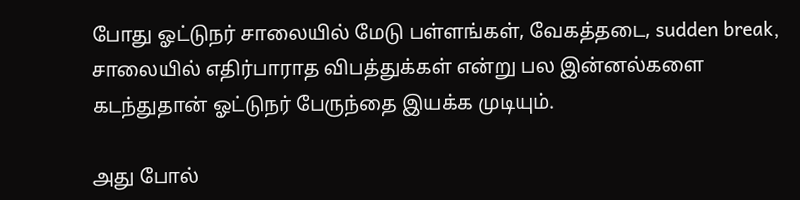போது ஓட்டுநர் சாலையில் மேடு பள்ளங்கள், வேகத்தடை, sudden break, சாலையில் எதிர்பாராத விபத்துக்கள் என்று பல இன்னல்களை கடந்துதான் ஓட்டுநர் பேருந்தை இயக்க முடியும்.

அது போல்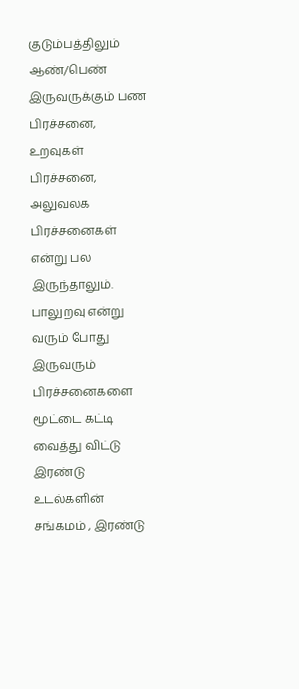குடும்பத்திலும் ஆண்/பெண் இருவருக்கும் பண பிரச்சனை, உறவுகள் பிரச்சனை, அலுவலக பிரச்சனைகள் என்று பல இருந்தாலும்.  பாலுறவு என்று வரும் போது இருவரும் பிரச்சனைகளை மூட்டை கட்டி வைத்து விட்டு
இரண்டு உடல்களின் சங்கமம் , இரண்டு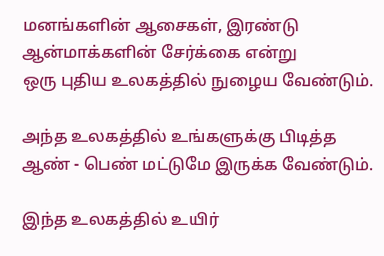மனங்களின் ஆசைகள், இரண்டு ஆன்மாக்களின் சேர்க்கை என்று
ஒரு புதிய உலகத்தில் நுழைய வேண்டும்.

அந்த உலகத்தில் உங்களுக்கு பிடித்த ஆண் - பெண் மட்டுமே இருக்க வேண்டும்.

இந்த உலகத்தில் உயிர்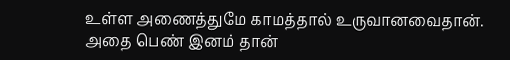உள்ள அணைத்துமே காமத்தால் உருவானவைதான்.  அதை பெண் இனம் தான்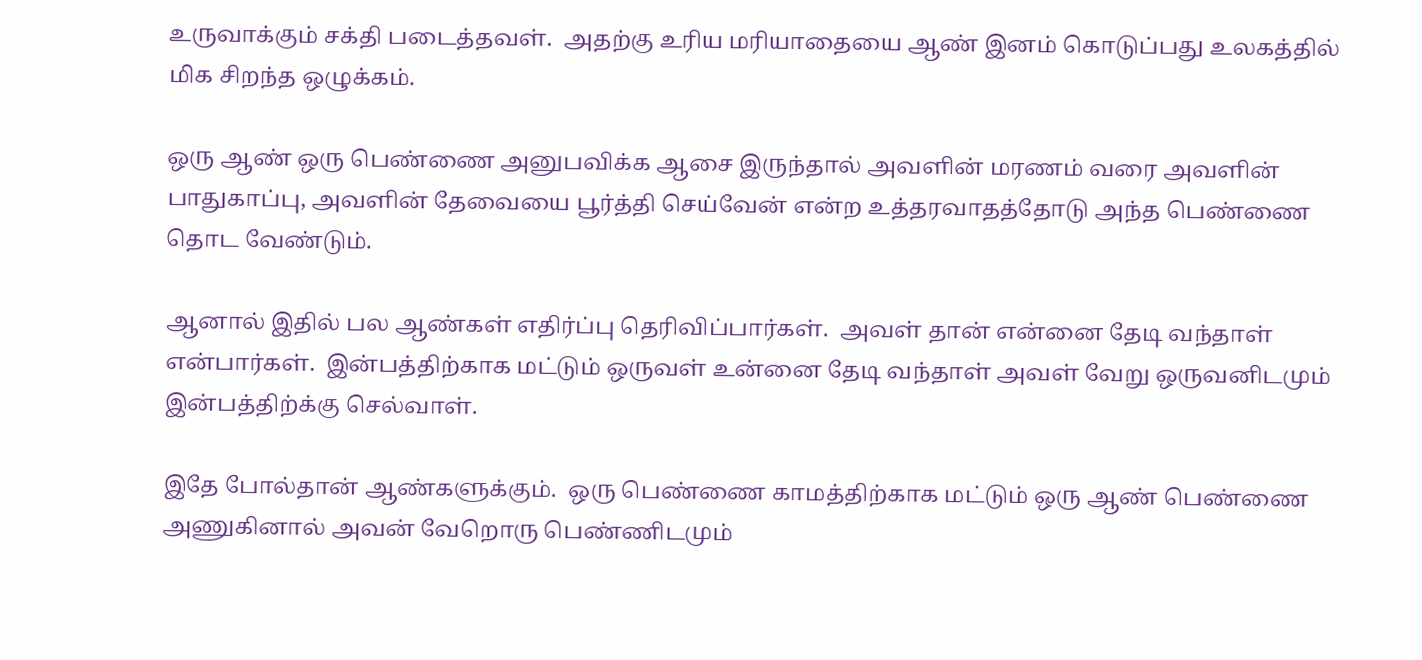உருவாக்கும் சக்தி படைத்தவள்.  அதற்கு உரிய மரியாதையை ஆண் இனம் கொடுப்பது உலகத்தில் மிக சிறந்த ஒழுக்கம்.

ஒரு ஆண் ஒரு பெண்ணை அனுபவிக்க ஆசை இருந்தால் அவளின் மரணம் வரை அவளின் பாதுகாப்பு, அவளின் தேவையை பூர்த்தி செய்வேன் என்ற உத்தரவாதத்தோடு அந்த பெண்ணை தொட வேண்டும்.

ஆனால் இதில் பல ஆண்கள் எதிர்ப்பு தெரிவிப்பார்கள்.  அவள் தான் என்னை தேடி வந்தாள் என்பார்கள்.  இன்பத்திற்காக மட்டும் ஒருவள் உன்னை தேடி வந்தாள் அவள் வேறு ஒருவனிடமும் இன்பத்திற்க்கு செல்வாள்.

இதே போல்தான் ஆண்களுக்கும்.  ஒரு பெண்ணை காமத்திற்காக மட்டும் ஒரு ஆண் பெண்ணை அணுகினால் அவன் வேறொரு பெண்ணிடமும்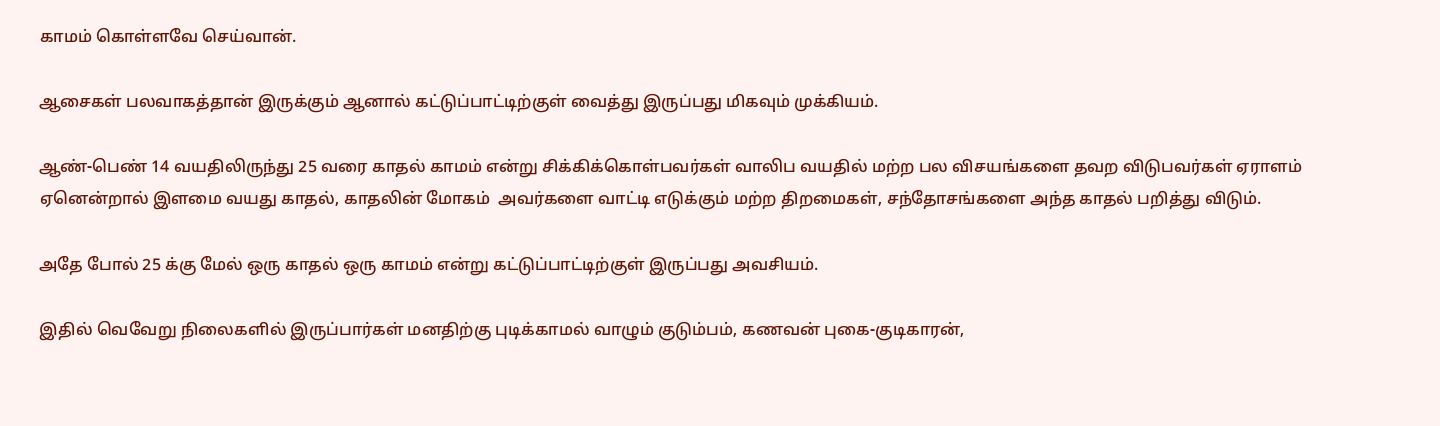காமம் கொள்ளவே செய்வான்.

ஆசைகள் பலவாகத்தான் இருக்கும் ஆனால் கட்டுப்பாட்டிற்குள் வைத்து இருப்பது மிகவும் முக்கியம்.

ஆண்-பெண் 14 வயதிலிருந்து 25 வரை காதல் காமம் என்று சிக்கிக்கொள்பவர்கள் வாலிப வயதில் மற்ற பல விசயங்களை தவற விடுபவர்கள் ஏராளம் ஏனென்றால் இளமை வயது காதல், காதலின் மோகம்  அவர்களை வாட்டி எடுக்கும் மற்ற திறமைகள், சந்தோசங்களை அந்த காதல் பறித்து விடும்.

அதே போல் 25 க்கு மேல் ஒரு காதல் ஒரு காமம் என்று கட்டுப்பாட்டிற்குள் இருப்பது அவசியம்.

இதில் வெவேறு நிலைகளில் இருப்பார்கள் மனதிற்கு புடிக்காமல் வாழும் குடும்பம், கணவன் புகை-குடிகாரன்,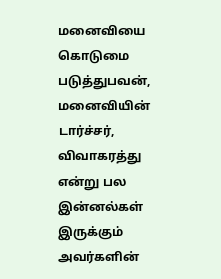மனைவியை கொடுமை படுத்துபவன், மனைவியின் டார்ச்சர், விவாகரத்து என்று பல இன்னல்கள் இருக்கும் அவர்களின்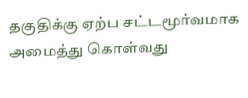தகுதிக்கு ஏற்ப சட்டமூர்வமாக அமைத்து கொள்வது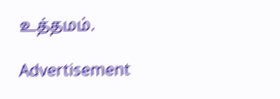உத்தமம்.

Advertisement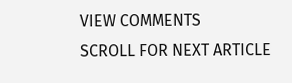VIEW COMMENTS
SCROLL FOR NEXT ARTICLE